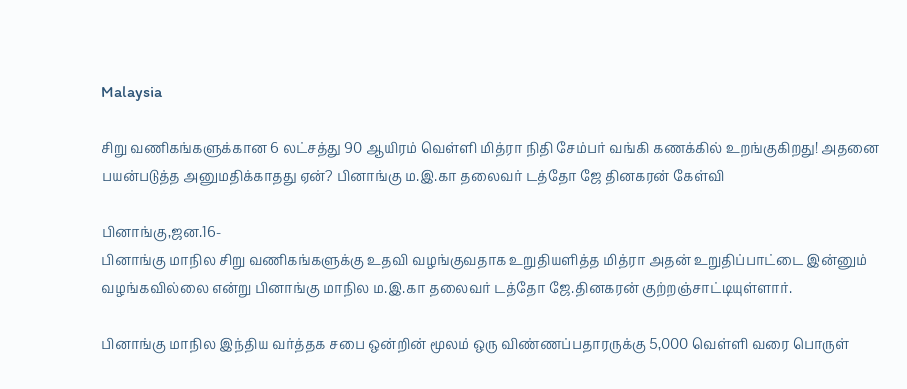Malaysia

சிறு வணிகங்களுக்கான 6 லட்சத்து 90 ஆயிரம் வெள்ளி மித்ரா நிதி சேம்பர் வங்கி கணக்கில் உறங்குகிறது! அதனை பயன்படுத்த அனுமதிக்காதது ஏன்? பினாங்கு ம.இ.கா தலைவர் டத்தோ ஜே தினகரன் கேள்வி

பினாங்கு,ஜன.16-
பினாங்கு மாநில சிறு வணிகங்களுக்கு உதவி வழங்குவதாக உறுதியளித்த மித்ரா அதன் உறுதிப்பாட்டை இன்னும் வழங்கவில்லை என்று பினாங்கு மாநில ம.இ.கா தலைவர் டத்தோ ஜே.தினகரன் குற்றஞ்சாட்டியுள்ளார்.

பினாங்கு மாநில இந்திய வர்த்தக சபை ஒன்றின் மூலம் ஒரு விண்ணப்பதாரருக்கு 5,000 வெள்ளி வரை பொருள்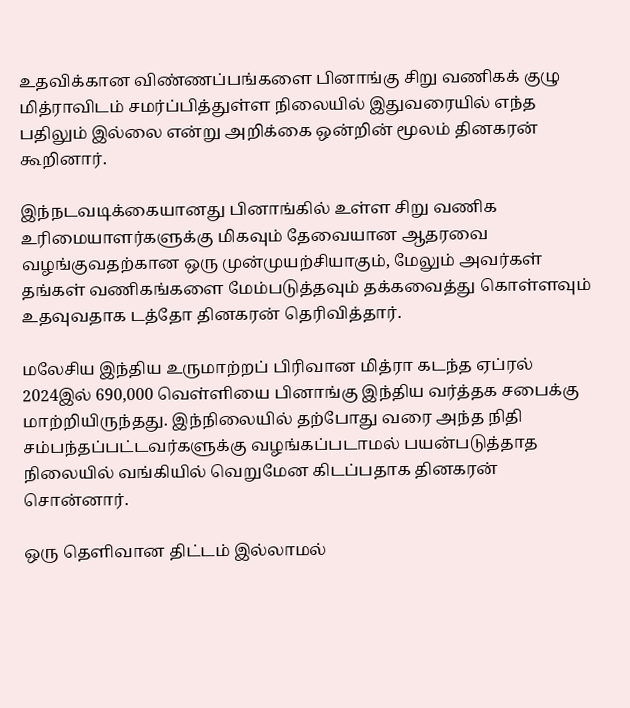உதவிக்கான விண்ணப்பங்களை பினாங்கு சிறு வணிகக் குழு மித்ராவிடம் சமர்ப்பித்துள்ள நிலையில் இதுவரையில் எந்த பதிலும் இல்லை என்று அறிக்கை ஒன்றின் மூலம் தினகரன் கூறினார்.

இந்நடவடிக்கையானது பினாங்கில் உள்ள சிறு வணிக உரிமையாளர்களுக்கு மிகவும் தேவையான ஆதரவை வழங்குவதற்கான ஒரு முன்முயற்சியாகும், மேலும் அவர்கள் தங்கள் வணிகங்களை மேம்படுத்தவும் தக்கவைத்து கொள்ளவும் உதவுவதாக டத்தோ தினகரன் தெரிவித்தார்.

மலேசிய இந்திய உருமாற்றப் பிரிவான மித்ரா கடந்த ஏப்ரல் 2024இல் 690,000 வெள்ளியை பினாங்கு இந்திய வர்த்தக சபைக்கு மாற்றியிருந்தது. இந்நிலையில் தற்போது வரை அந்த நிதி சம்பந்தப்பட்டவர்களுக்கு வழங்கப்படாமல் பயன்படுத்தாத நிலையில் வங்கியில் வெறுமேன கிடப்பதாக தினகரன் சொன்னார்.

ஒரு தெளிவான திட்டம் இல்லாமல்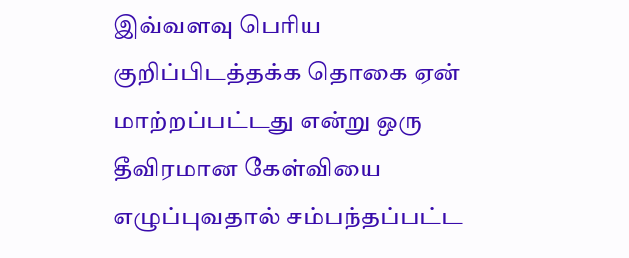இவ்வளவு பெரிய குறிப்பிடத்தக்க தொகை ஏன் மாற்றப்பட்டது என்று ஒரு தீவிரமான கேள்வியை எழுப்புவதால் சம்பந்தப்பட்ட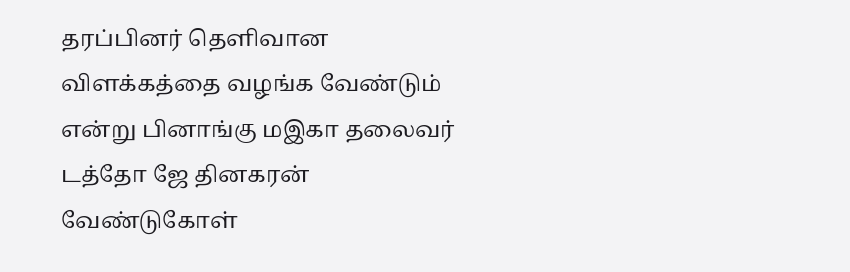தரப்பினர் தெளிவான விளக்கத்தை வழங்க வேண்டும் என்று பினாங்கு மஇகா தலைவர்
டத்தோ ஜே தினகரன் வேண்டுகோள்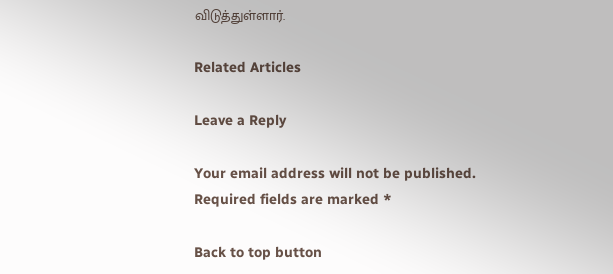விடுத்துள்ளார்.

Related Articles

Leave a Reply

Your email address will not be published. Required fields are marked *

Back to top button